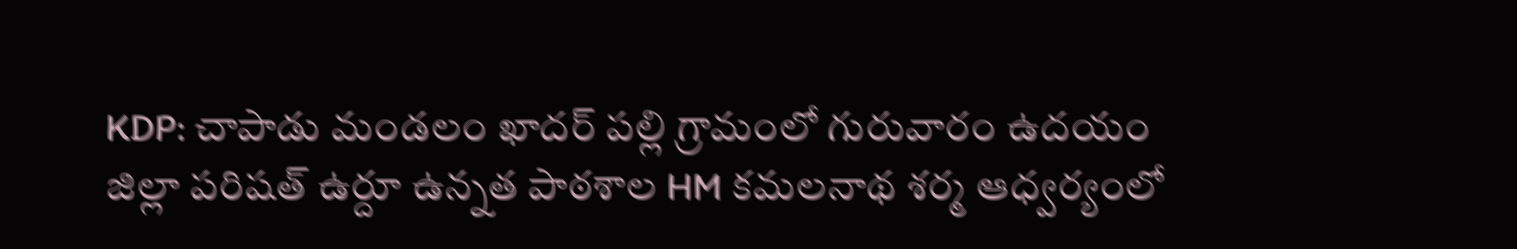KDP: చాపాడు మండలం ఖాదర్ పల్లి గ్రామంలో గురువారం ఉదయం జిల్లా పరిషత్ ఉర్దూ ఉన్నత పాఠశాల HM కమలనాథ శర్మ ఆధ్వర్యంలో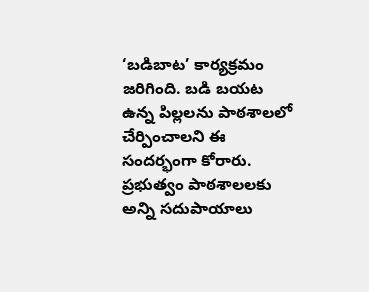‘బడిబాట’ కార్యక్రమం జరిగింది. బడి బయట ఉన్న పిల్లలను పాఠశాలలో చేర్పించాలని ఈ సందర్భంగా కోరారు. ప్రభుత్వం పాఠశాలలకు అన్ని సదుపాయాలు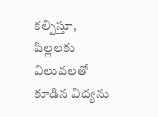కల్పిస్తూ, పిల్లలకు విలువలతో కూడిన విద్యను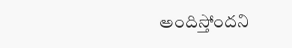అందిస్తోందని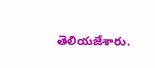తెలియజేశారు.